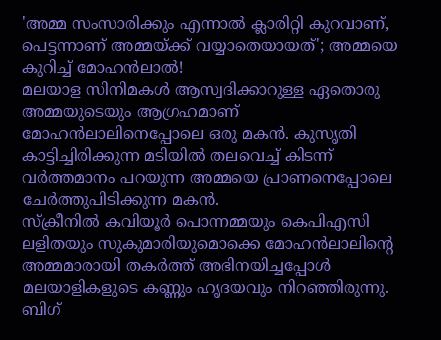'അമ്മ സംസാരിക്കും എന്നാൽ ക്ലാരിറ്റി കുറവാണ്, പെട്ടന്നാണ് അമ്മയ്ക്ക് വയ്യാതെയായത്'; അമ്മയെ കുറിച്ച് മോഹൻലാൽ!
മലയാള സിനിമകൾ ആസ്വദിക്കാറുള്ള ഏതൊരു അമ്മയുടെയും ആഗ്രഹമാണ് മോഹൻലാലിനെപ്പോലെ ഒരു മകൻ. കുസൃതി കാട്ടിച്ചിരിക്കുന്ന മടിയിൽ തലവെച്ച് കിടന്ന് വർത്തമാനം പറയുന്ന അമ്മയെ പ്രാണനെപ്പോലെ ചേർത്തുപിടിക്കുന്ന മകൻ.
സ്ക്രീനിൽ കവിയൂർ പൊന്നമ്മയും കെപിഎസി ലളിതയും സുകുമാരിയുമൊക്കെ മോഹൻലാലിന്റെ അമ്മമാരായി തകർത്ത് അഭിനയിച്ചപ്പോൾ മലയാളികളുടെ കണ്ണും ഹൃദയവും നിറഞ്ഞിരുന്നു. ബിഗ്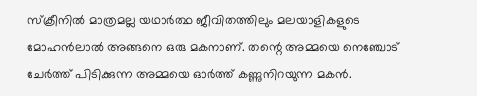സ്ക്രീനിൽ മാത്രമല്ല യഥാർത്ഥ ജീവിതത്തിലും മലയാളികളുടെ മോഹൻലാൽ അങ്ങനെ ഒരു മകനാണ്. തന്റെ അമ്മയെ നെഞ്ചോട് ചേർത്ത് പിടിക്കുന്ന അമ്മയെ ഓർത്ത് കണ്ണുനിറയുന്ന മകൻ.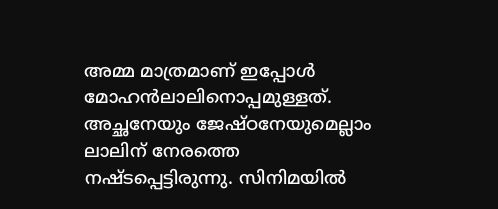അമ്മ മാത്രമാണ് ഇപ്പോൾ മോഹൻലാലിനൊപ്പമുള്ളത്. അച്ഛനേയും ജേഷ്ഠനേയുമെല്ലാം ലാലിന് നേരത്തെ നഷ്ടപ്പെട്ടിരുന്നു. സിനിമയിൽ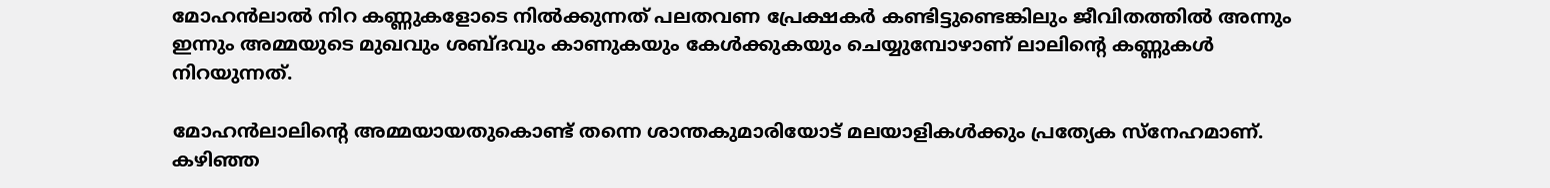മോഹൻലാൽ നിറ കണ്ണുകളോടെ നിൽക്കുന്നത് പലതവണ പ്രേക്ഷകർ കണ്ടിട്ടുണ്ടെങ്കിലും ജീവിതത്തിൽ അന്നും ഇന്നും അമ്മയുടെ മുഖവും ശബ്ദവും കാണുകയും കേൾക്കുകയും ചെയ്യുമ്പോഴാണ് ലാലിന്റെ കണ്ണുകൾ നിറയുന്നത്.

മോഹൻലാലിന്റെ അമ്മയായതുകൊണ്ട് തന്നെ ശാന്തകുമാരിയോട് മലയാളികൾക്കും പ്രത്യേക സ്നേഹമാണ്. കഴിഞ്ഞ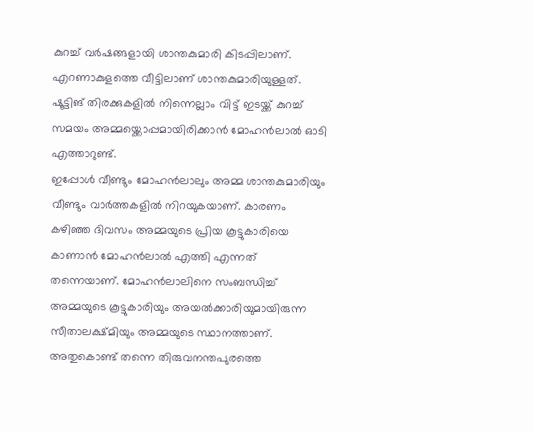കുറച്ച് വർഷങ്ങളായി ശാന്തകുമാരി കിടപ്പിലാണ്. എറണാകുളത്തെ വീട്ടിലാണ് ശാന്തകുമാരിയുള്ളത്. ഷൂട്ടിങ് തിരക്കുകളിൽ നിന്നെല്ലാം വിട്ട് ഇടയ്ക്ക് കുറച്ച് സമയം അമ്മയ്ക്കൊപ്പമായിരിക്കാൻ മോഹൻലാൽ ഓടി എത്താറുണ്ട്.
ഇപ്പോൾ വീണ്ടും മോഹൻലാലും അമ്മ ശാന്തകുമാരിയും വീണ്ടും വാർത്തകളിൽ നിറയുകയാണ്. കാരണം കഴിഞ്ഞ ദിവസം അമ്മയുടെ പ്രിയ കൂട്ടുകാരിയെ കാണാൻ മോഹൻലാൽ എത്തി എന്നത് തന്നെയാണ്. മോഹൻലാലിനെ സംബന്ധിച്ച് അമ്മയുടെ കൂട്ടുകാരിയും അയൽക്കാരിയുമായിരുന്ന സീതാലക്ഷ്മിയും അമ്മയുടെ സ്ഥാനത്താണ്.
അതുകൊണ്ട് തന്നെ തിരുവനന്തപുരത്തെ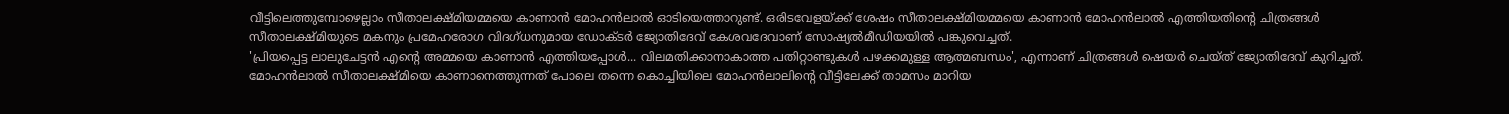വീട്ടിലെത്തുമ്പോഴെല്ലാം സീതാലക്ഷ്മിയമ്മയെ കാണാൻ മോഹൻലാൽ ഓടിയെത്താറുണ്ട്. ഒരിടവേളയ്ക്ക് ശേഷം സീതാലക്ഷ്മിയമ്മയെ കാണാൻ മോഹൻലാൽ എത്തിയതിന്റെ ചിത്രങ്ങൾ സീതാലക്ഷ്മിയുടെ മകനും പ്രമേഹരോഗ വിദഗ്ധനുമായ ഡോക്ടർ ജ്യോതിദേവ് കേശവദേവാണ് സോഷ്യൽമീഡിയയിൽ പങ്കുവെച്ചത്.
'പ്രിയപ്പെട്ട ലാലുചേട്ടൻ എന്റെ അമ്മയെ കാണാൻ എത്തിയപ്പോൾ... വിലമതിക്കാനാകാത്ത പതിറ്റാണ്ടുകൾ പഴക്കമുള്ള ആത്മബന്ധം', എന്നാണ് ചിത്രങ്ങൾ ഷെയർ ചെയ്ത് ജ്യോതിദേവ് കുറിച്ചത്. മോഹൻലാൽ സീതാലക്ഷ്മിയെ കാണാനെത്തുന്നത് പോലെ തന്നെ കൊച്ചിയിലെ മോഹൻലാലിന്റെ വീട്ടിലേക്ക് താമസം മാറിയ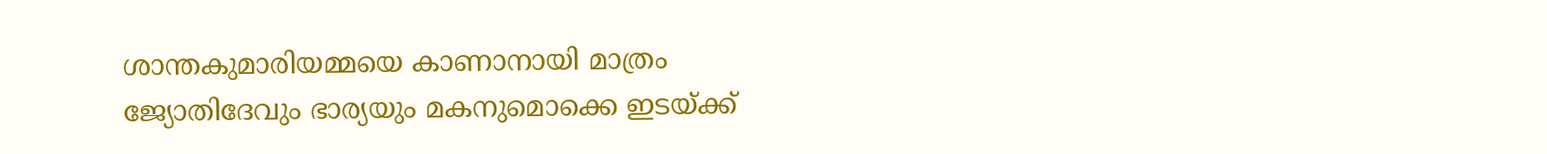ശാന്തകുമാരിയമ്മയെ കാണാനായി മാത്രം ജ്യോതിദേവും ഭാര്യയും മകനുമൊക്കെ ഇടയ്ക്ക്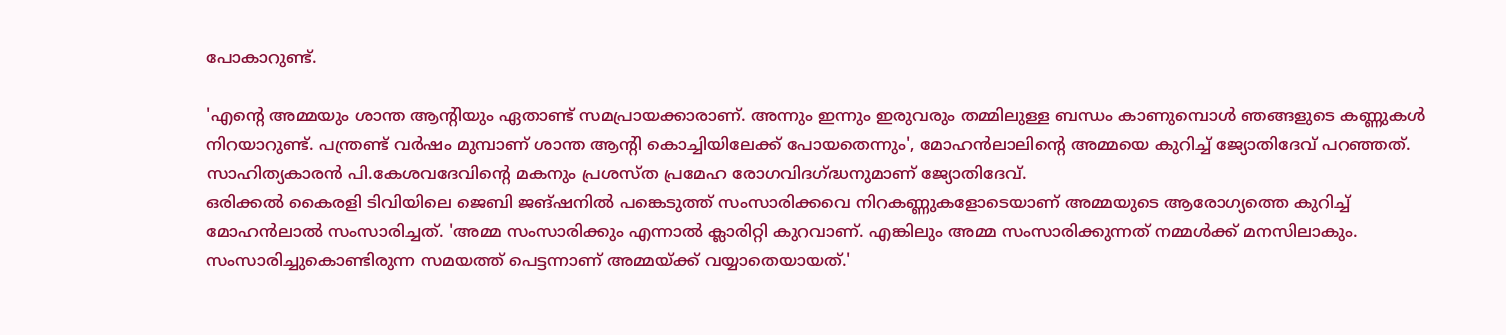പോകാറുണ്ട്.

'എന്റെ അമ്മയും ശാന്ത ആന്റിയും ഏതാണ്ട് സമപ്രായക്കാരാണ്. അന്നും ഇന്നും ഇരുവരും തമ്മിലുള്ള ബന്ധം കാണുമ്പൊൾ ഞങ്ങളുടെ കണ്ണുകൾ നിറയാറുണ്ട്. പന്ത്രണ്ട് വർഷം മുമ്പാണ് ശാന്ത ആന്റി കൊച്ചിയിലേക്ക് പോയതെന്നും', മോഹൻലാലിന്റെ അമ്മയെ കുറിച്ച് ജ്യോതിദേവ് പറഞ്ഞത്. സാഹിത്യകാരൻ പി.കേശവദേവിന്റെ മകനും പ്രശസ്ത പ്രമേഹ രോഗവിദഗ്ദ്ധനുമാണ് ജ്യോതിദേവ്.
ഒരിക്കൽ കൈരളി ടിവിയിലെ ജെബി ജങ്ഷനിൽ പങ്കെടുത്ത് സംസാരിക്കവെ നിറകണ്ണുകളോടെയാണ് അമ്മയുടെ ആരോഗ്യത്തെ കുറിച്ച് മോഹൻലാൽ സംസാരിച്ചത്. 'അമ്മ സംസാരിക്കും എന്നാൽ ക്ലാരിറ്റി കുറവാണ്. എങ്കിലും അമ്മ സംസാരിക്കുന്നത് നമ്മൾക്ക് മനസിലാകും. സംസാരിച്ചുകൊണ്ടിരുന്ന സമയത്ത് പെട്ടന്നാണ് അമ്മയ്ക്ക് വയ്യാതെയായത്.'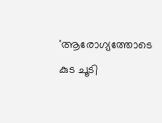'ആരോഗ്യത്തോടെ കുട ചൂടി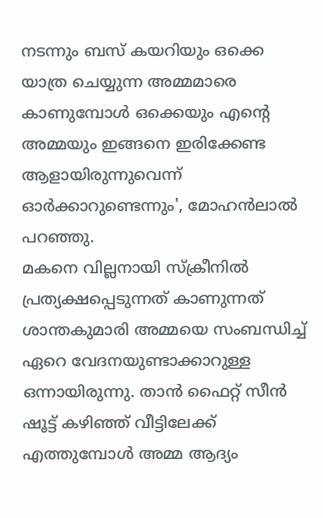നടന്നും ബസ് കയറിയും ഒക്കെ യാത്ര ചെയ്യുന്ന അമ്മമാരെ കാണുമ്പോൾ ഒക്കെയും എന്റെ അമ്മയും ഇങ്ങനെ ഇരിക്കേണ്ട ആളായിരുന്നുവെന്ന് ഓർക്കാറുണ്ടെന്നും', മോഹൻലാൽ പറഞ്ഞു.
മകനെ വില്ലനായി സ്ക്രീനിൽ പ്രത്യക്ഷപ്പെടുന്നത് കാണുന്നത് ശാന്തകുമാരി അമ്മയെ സംബന്ധിച്ച് ഏറെ വേദനയുണ്ടാക്കാറുള്ള ഒന്നായിരുന്നു. താൻ ഫൈറ്റ് സീൻ ഷൂട്ട് കഴിഞ്ഞ് വീട്ടിലേക്ക് എത്തുമ്പോൾ അമ്മ ആദ്യം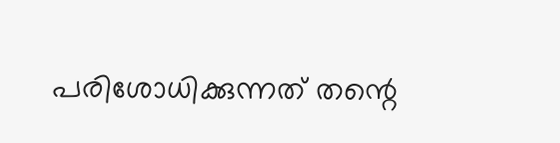പരിശോധിക്കുന്നത് തന്റെ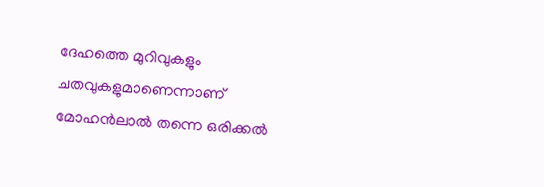ദേഹത്തെ മുറിവുകളും ചതവുകളുമാണെന്നാണ് മോഹൻലാൽ തന്നെ ഒരിക്കൽ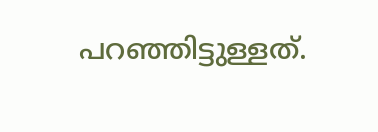പറഞ്ഞിട്ടുള്ളത്.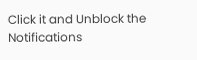Click it and Unblock the Notifications